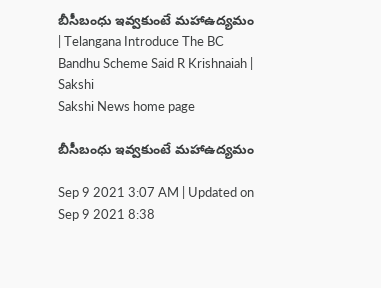బీసీబంధు ఇవ్వకుంటే మహాఉద్యమం | Telangana Introduce The BC Bandhu Scheme Said R Krishnaiah | Sakshi
Sakshi News home page

బీసీబంధు ఇవ్వకుంటే మహాఉద్యమం

Sep 9 2021 3:07 AM | Updated on Sep 9 2021 8:38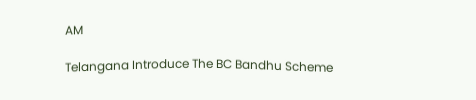AM

Telangana Introduce The BC Bandhu Scheme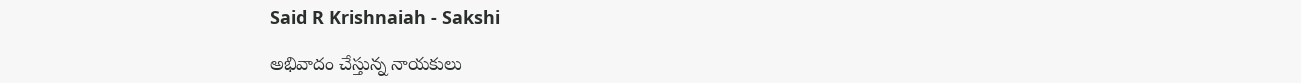Said R Krishnaiah - Sakshi

అభివాదం చేస్తున్న నాయకులు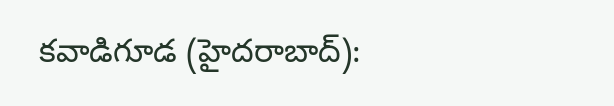కవాడిగూడ (హైదరాబాద్‌):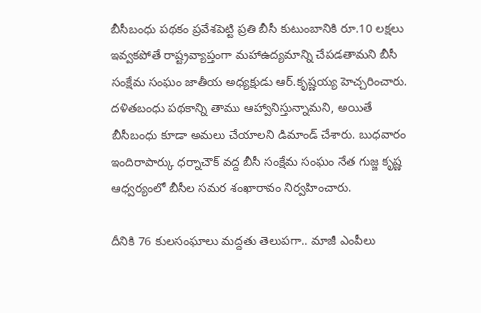బీసీబంధు పథకం ప్రవేశపెట్టి ప్రతి బీసీ కుటుంబానికి రూ.10 లక్షలు ఇవ్వకపోతే రాష్ట్రవ్యాప్తంగా మహాఉద్యమాన్ని చేపడతామని బీసీ సంక్షేమ సంఘం జాతీయ అధ్యక్షుడు ఆర్‌.కృష్ణయ్య హెచ్చరించారు. దళితబంధు పథకాన్ని తాము ఆహ్వానిస్తున్నామని, అయితే బీసీబంధు కూడా అమలు చేయాలని డిమాండ్‌ చేశారు. బుధవారం ఇందిరాపార్కు ధర్నాచౌక్‌ వద్ద బీసీ సంక్షేమ సంఘం నేత గుజ్జ కృష్ణ ఆధ్వర్యంలో బీసీల సమర శంఖారావం నిర్వహించారు.

దీనికి 76 కులసంఘాలు మద్దతు తెలుపగా.. మాజీ ఎంపీలు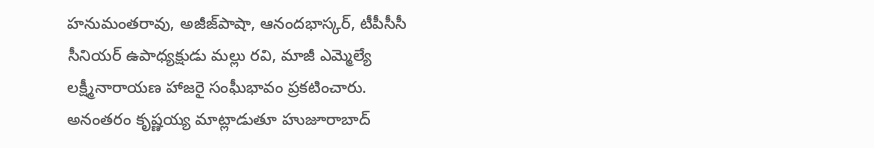హనుమంతరావు, అజీజ్‌పాషా, ఆనందభాస్కర్, టీపీసీసీ సీనియర్‌ ఉపాధ్యక్షుడు మల్లు రవి, మాజీ ఎమ్మెల్యే లక్ష్మీనారాయణ హాజరై సంఘీభావం ప్రకటించారు. అనంతరం కృష్ణయ్య మాట్లాడుతూ హుజూరాబాద్‌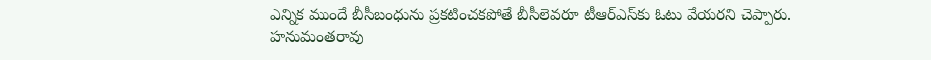ఎన్నిక ముందే బీసీబంధును ప్రకటించకపోతే బీసీలెవరూ టీఆర్‌ఎస్‌కు ఓటు వేయరని చెప్పారు.  హనుమంతరావు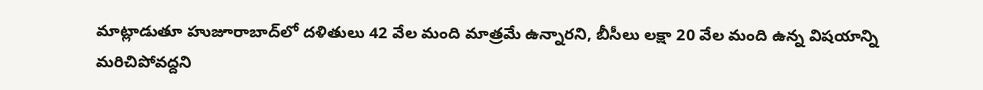మాట్లాడుతూ హుజూరాబాద్‌లో దళితులు 42 వేల మంది మాత్రమే ఉన్నారని, బీసీలు లక్షా 20 వేల మంది ఉన్న విషయాన్ని మరిచిపోవద్దని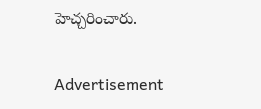హెచ్చరించారు.

Advertisement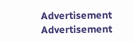Advertisement
Advertisement